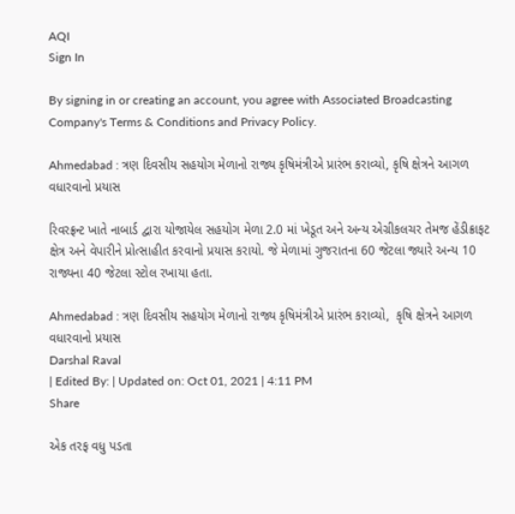AQI
Sign In

By signing in or creating an account, you agree with Associated Broadcasting Company's Terms & Conditions and Privacy Policy.

Ahmedabad : ત્રણ દિવસીય સહયોગ મેળાનો રાજ્ય કૃષિમંત્રીએ પ્રારંભ કરાવ્યો, કૃષિ ક્ષેત્રને આગળ વધારવાનો પ્રયાસ

રિવરફ્રન્ટ ખાતે નાબાર્ડ દ્વારા યોજાયેલ સહયોગ મેળા 2.0 માં ખેડૂત અને અન્ય એગ્રીકલચર તેમજ હેંડીક્રાફટ ક્ષેત્ર અને વેપારીને પ્રોત્સાહીત કરવાનો પ્રયાસ કરાયો. જે મેળામાં ગુજરાતના 60 જેટલા જ્યારે અન્ય 10 રાજ્યના 40 જેટલા સ્ટોલ રખાયા હતા.

Ahmedabad : ત્રણ દિવસીય સહયોગ મેળાનો રાજ્ય કૃષિમંત્રીએ પ્રારંભ કરાવ્યો,  કૃષિ ક્ષેત્રને આગળ વધારવાનો પ્રયાસ
Darshal Raval
| Edited By: | Updated on: Oct 01, 2021 | 4:11 PM
Share

એક તરફ વધુ પડતા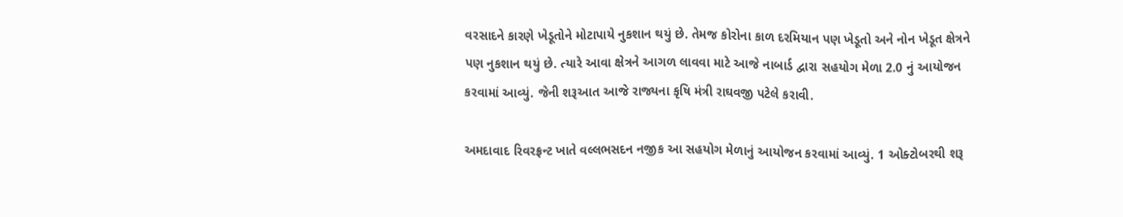વરસાદને કારણે ખેડૂતોને મોટાપાયે નુકશાન થયું છે. તેમજ કોરોના કાળ દરમિયાન પણ ખેડૂતો અને નોન ખેડૂત ક્ષેત્રને પણ નુકશાન થયું છે. ત્યારે આવા ક્ષેત્રને આગળ લાવવા માટે આજે નાબાર્ડ દ્વારા સહયોગ મેળા 2.0 નું આયોજન કરવામાં આવ્યું. જેની શરૂઆત આજે રાજ્યના કૃષિ મંત્રી રાઘવજી પટેલે કરાવી.

અમદાવાદ રિવરફ્રન્ટ ખાતે વલ્લભસદન નજીક આ સહયોગ મેળાનું આયોજન કરવામાં આવ્યું. 1 ઓક્ટોબરથી શરૂ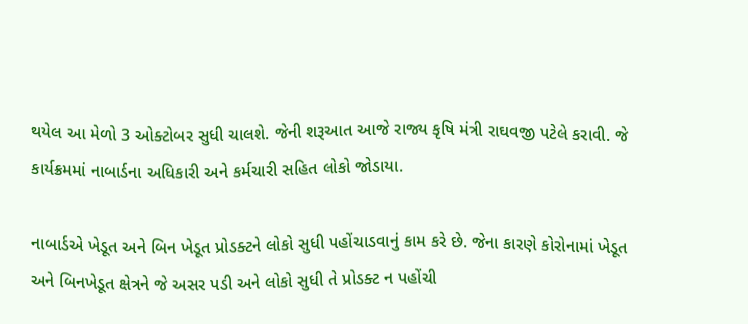થયેલ આ મેળો 3 ઓક્ટોબર સુધી ચાલશે. જેની શરૂઆત આજે રાજ્ય કૃષિ મંત્રી રાઘવજી પટેલે કરાવી. જે કાર્યક્રમમાં નાબાર્ડના અધિકારી અને કર્મચારી સહિત લોકો જોડાયા.

નાબાર્ડએ ખેડૂત અને બિન ખેડૂત પ્રોડક્ટને લોકો સુધી પહોંચાડવાનું કામ કરે છે. જેના કારણે કોરોનામાં ખેડૂત અને બિનખેડૂત ક્ષેત્રને જે અસર પડી અને લોકો સુધી તે પ્રોડક્ટ ન પહોંચી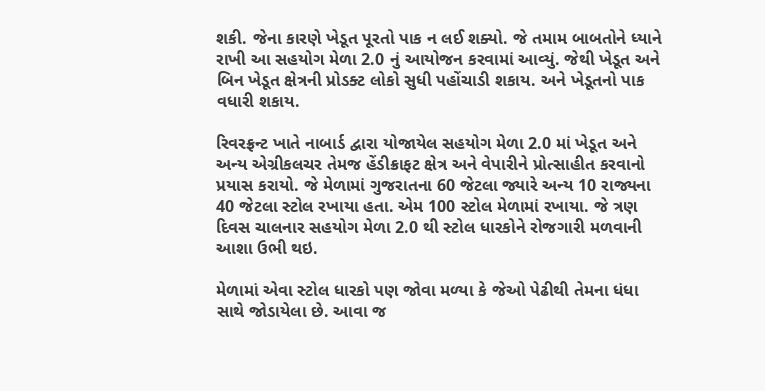શકી. જેના કારણે ખેડૂત પૂરતો પાક ન લઈ શક્યો. જે તમામ બાબતોને ધ્યાને રાખી આ સહયોગ મેળા 2.0 નું આયોજન કરવામાં આવ્યું. જેથી ખેડૂત અને બિન ખેડૂત ક્ષેત્રની પ્રોડક્ટ લોકો સુધી પહોંચાડી શકાય. અને ખેડૂતનો પાક વધારી શકાય.

રિવરફ્રન્ટ ખાતે નાબાર્ડ દ્વારા યોજાયેલ સહયોગ મેળા 2.0 માં ખેડૂત અને અન્ય એગ્રીકલચર તેમજ હેંડીક્રાફટ ક્ષેત્ર અને વેપારીને પ્રોત્સાહીત કરવાનો પ્રયાસ કરાયો. જે મેળામાં ગુજરાતના 60 જેટલા જ્યારે અન્ય 10 રાજ્યના 40 જેટલા સ્ટોલ રખાયા હતા. એમ 100 સ્ટોલ મેળામાં રખાયા. જે ત્રણ દિવસ ચાલનાર સહયોગ મેળા 2.0 થી સ્ટોલ ધારકોને રોજગારી મળવાની આશા ઉભી થઇ.

મેળામાં એવા સ્ટોલ ધારકો પણ જોવા મળ્યા કે જેઓ પેઢીથી તેમના ધંધા સાથે જોડાયેલા છે. આવા જ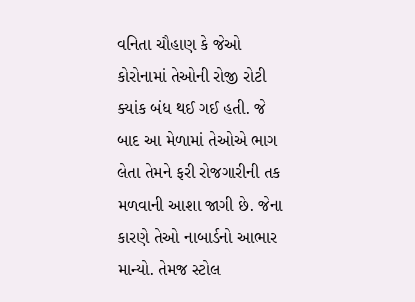વનિતા ચૌહાણ કે જેઓ કોરોનામાં તેઓની રોજી રોટી ક્યાંક બંધ થઈ ગઈ હતી. જે બાદ આ મેળામાં તેઓએ ભાગ લેતા તેમને ફરી રોજગારીની તક મળવાની આશા જાગી છે. જેના કારણે તેઓ નાબાર્ડનો આભાર માન્યો. તેમજ સ્ટોલ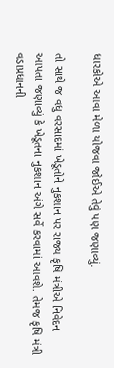ધારકોએ આવા મેળા યોજવા જોઈએ તેવું પણ જણાવ્યું.

તો સાથે જ વધુ વરસાદમાં ખેડૂતોને નુકશાન પર રાજ્ય કૃષિ મંત્રીએ નિવેદન આપતા જણાવ્યું કે ખેડૂતના નુકશાન અંગે સર્વે કરવામાં આવશે. તેમજ કૃષિ મંત્રી વડાપ્રધાનની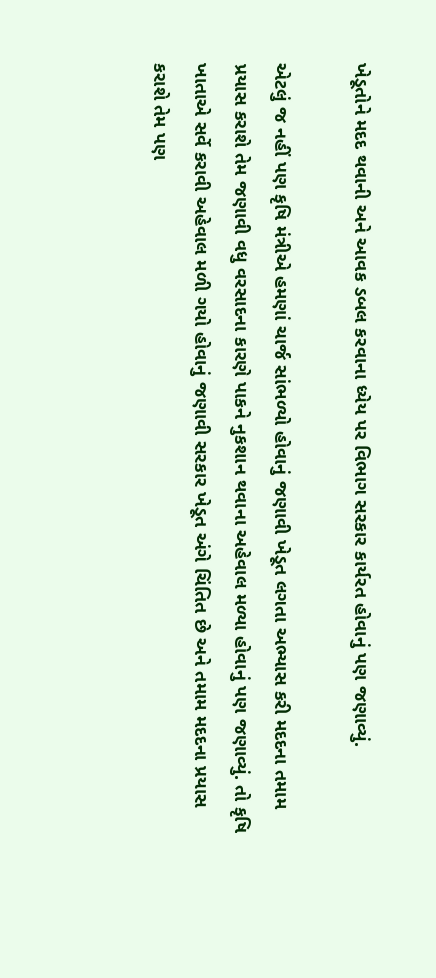ખેડૂતોને મદદ થવાની અને આવક ડબલ કરવાના ધ્યેય પર વિભાગ સરકાર કાર્યરત હોવાનું પણ જણાવ્યું.

એટલું જ નહીં પણ કૃષિ મંત્રીએ હમણાં ચાર્જ સાંભળ્યો હોવાનું જણાવી ખેડૂત લગતા અભ્યાસ કરી મદદના તમામ પ્રયાસ કરાશે તેમ જણાવી વધુ વરસાદના કારણે પાકને નુકશાન થવાના અહેવાલ મળ્યા હોવાનું પણ જણાવ્યું. તો કૃષિ ખાતાએ સર્વે કરાવી અહેવાલ મળી ગયો હોવાનું જણાવી સરકાર ખેડૂત અંગે ચિંતિત છે અને તમામ મદદના પ્રયાસ કરાશે તેમ પણ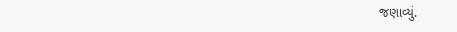જણાવ્યું.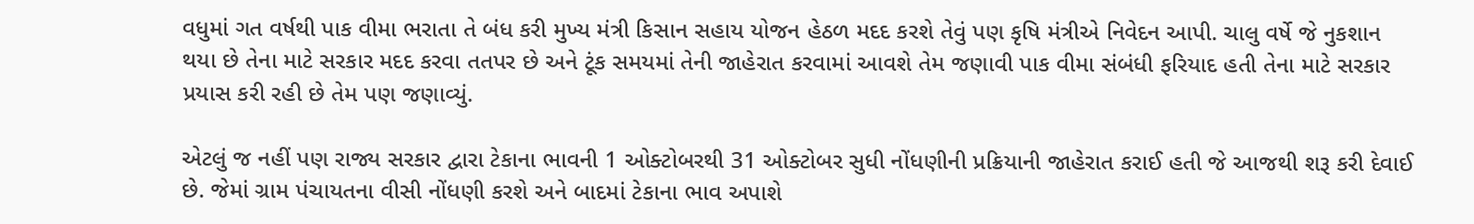વધુમાં ગત વર્ષથી પાક વીમા ભરાતા તે બંધ કરી મુખ્ય મંત્રી કિસાન સહાય યોજન હેઠળ મદદ કરશે તેવું પણ કૃષિ મંત્રીએ નિવેદન આપી. ચાલુ વર્ષે જે નુકશાન થયા છે તેના માટે સરકાર મદદ કરવા તતપર છે અને ટૂંક સમયમાં તેની જાહેરાત કરવામાં આવશે તેમ જણાવી પાક વીમા સંબંધી ફરિયાદ હતી તેના માટે સરકાર પ્રયાસ કરી રહી છે તેમ પણ જણાવ્યું.

એટલું જ નહીં પણ રાજ્ય સરકાર દ્વારા ટેકાના ભાવની 1 ઓક્ટોબરથી 31 ઓક્ટોબર સુધી નોંધણીની પ્રક્રિયાની જાહેરાત કરાઈ હતી જે આજથી શરૂ કરી દેવાઈ છે. જેમાં ગ્રામ પંચાયતના વીસી નોંધણી કરશે અને બાદમાં ટેકાના ભાવ અપાશે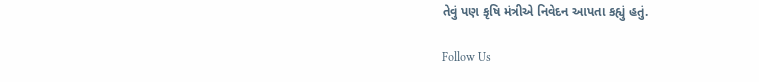તેવું પણ કૃષિ મંત્રીએ નિવેદન આપતા કહ્યું હતું.

Follow Us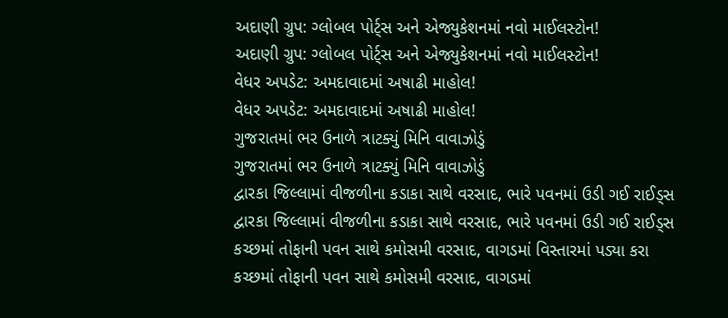અદાણી ગ્રુપ: ગ્લોબલ પોર્ટ્સ અને એજ્યુકેશનમાં નવો માઈલસ્ટોન!
અદાણી ગ્રુપ: ગ્લોબલ પોર્ટ્સ અને એજ્યુકેશનમાં નવો માઈલસ્ટોન!
વેધર અપડેટ: અમદાવાદમાં અષાઢી માહોલ!
વેધર અપડેટ: અમદાવાદમાં અષાઢી માહોલ!
ગુજરાતમાં ભર ઉનાળે ત્રાટક્યું મિનિ વાવાઝોડું
ગુજરાતમાં ભર ઉનાળે ત્રાટક્યું મિનિ વાવાઝોડું
દ્વારકા જિલ્લામાં વીજળીના કડાકા સાથે વરસાદ, ભારે પવનમાં ઉડી ગઈ રાઈડ્સ
દ્વારકા જિલ્લામાં વીજળીના કડાકા સાથે વરસાદ, ભારે પવનમાં ઉડી ગઈ રાઈડ્સ
કચ્છમાં તોફાની પવન સાથે કમોસમી વરસાદ, વાગડમાં વિસ્તારમાં પડ્યા કરા
કચ્છમાં તોફાની પવન સાથે કમોસમી વરસાદ, વાગડમાં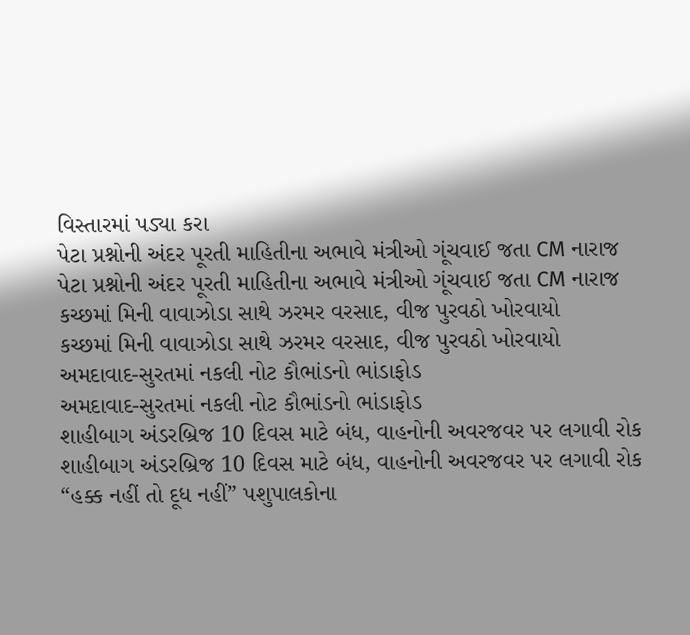વિસ્તારમાં પડ્યા કરા
પેટા પ્રશ્નોની અંદર પૂરતી માહિતીના અભાવે મંત્રીઓ ગૂંચવાઈ જતા CM નારાજ
પેટા પ્રશ્નોની અંદર પૂરતી માહિતીના અભાવે મંત્રીઓ ગૂંચવાઈ જતા CM નારાજ
કચ્છમાં મિની વાવાઝોડા સાથે ઝરમર વરસાદ, વીજ પુરવઠો ખોરવાયો
કચ્છમાં મિની વાવાઝોડા સાથે ઝરમર વરસાદ, વીજ પુરવઠો ખોરવાયો
અમદાવાદ-સુરતમાં નકલી નોટ કૌભાંડનો ભાંડાફોડ
અમદાવાદ-સુરતમાં નકલી નોટ કૌભાંડનો ભાંડાફોડ
શાહીબાગ અંડરબ્રિજ 10 દિવસ માટે બંધ, વાહનોની અવરજવર પર લગાવી રોક
શાહીબાગ અંડરબ્રિજ 10 દિવસ માટે બંધ, વાહનોની અવરજવર પર લગાવી રોક
“હક્ક નહીં તો દૂધ નહીં” પશુપાલકોના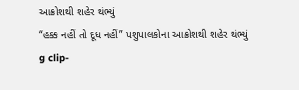આક્રોશથી શહેર થંભ્યું
“હક્ક નહીં તો દૂધ નહીં” પશુપાલકોના આક્રોશથી શહેર થંભ્યું
g clip-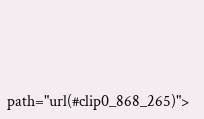path="url(#clip0_868_265)">